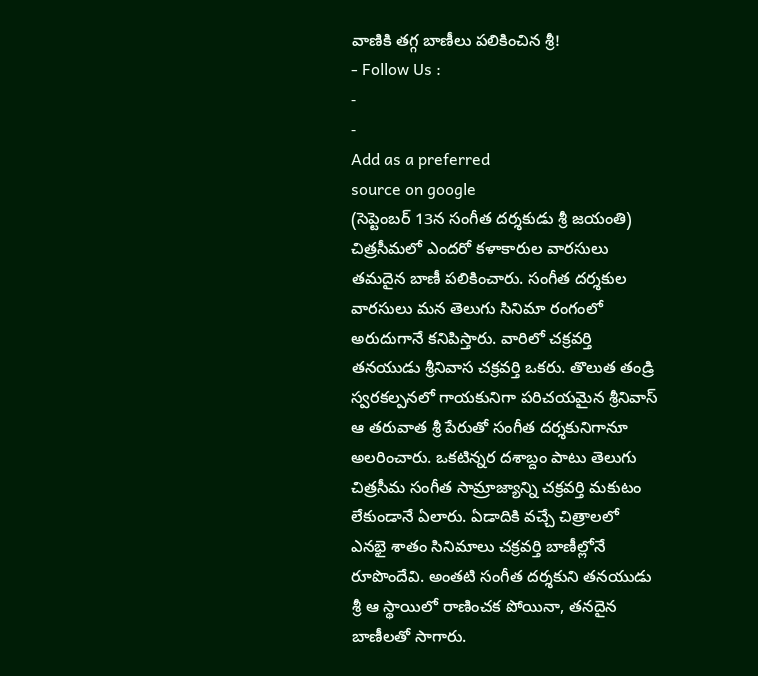వాణికి తగ్గ బాణీలు పలికించిన శ్రీ!
- Follow Us :
-
-
Add as a preferred
source on google
(సెప్టెంబర్ 13న సంగీత దర్శకుడు శ్రీ జయంతి)
చిత్రసీమలో ఎందరో కళాకారుల వారసులు తమదైన బాణీ పలికించారు. సంగీత దర్శకుల వారసులు మన తెలుగు సినిమా రంగంలో అరుదుగానే కనిపిస్తారు. వారిలో చక్రవర్తి తనయుడు శ్రీనివాస చక్రవర్తి ఒకరు. తొలుత తండ్రి స్వరకల్పనలో గాయకునిగా పరిచయమైన శ్రీనివాస్ ఆ తరువాత శ్రీ పేరుతో సంగీత దర్శకునిగానూ అలరించారు. ఒకటిన్నర దశాబ్దం పాటు తెలుగు చిత్రసీమ సంగీత సామ్రాజ్యాన్ని చక్రవర్తి మకుటం లేకుండానే ఏలారు. ఏడాదికి వచ్చే చిత్రాలలో ఎనభై శాతం సినిమాలు చక్రవర్తి బాణీల్లోనే రూపొందేవి. అంతటి సంగీత దర్శకుని తనయుడు శ్రీ ఆ స్థాయిలో రాణించక పోయినా, తనదైన బాణీలతో సాగారు.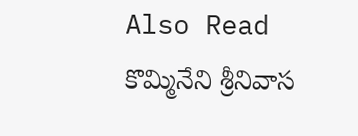Also Read
కొమ్మినేని శ్రీనివాస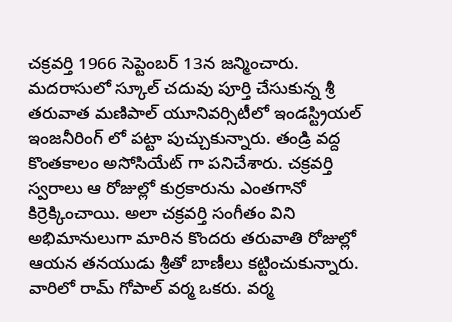చక్రవర్తి 1966 సెప్టెంబర్ 13న జన్మించారు. మదరాసులో స్కూల్ చదువు పూర్తి చేసుకున్న శ్రీ తరువాత మణిపాల్ యూనివర్సిటీలో ఇండస్ట్రియల్ ఇంజనీరింగ్ లో పట్టా పుచ్చుకున్నారు. తండ్రి వద్ద కొంతకాలం అసోసియేట్ గా పనిచేశారు. చక్రవర్తి స్వరాలు ఆ రోజుల్లో కుర్రకారును ఎంతగానో కిర్రెక్కించాయి. అలా చక్రవర్తి సంగీతం విని అభిమానులుగా మారిన కొందరు తరువాతి రోజుల్లో ఆయన తనయుడు శ్రీతో బాణీలు కట్టించుకున్నారు. వారిలో రామ్ గోపాల్ వర్మ ఒకరు. వర్మ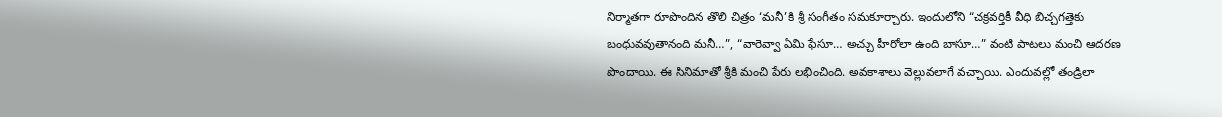నిర్మాతగా రూపొందిన తొలి చిత్రం ‘మనీ’కి శ్రీ సంగీతం సమకూర్చారు. ఇందులోని “చక్రవర్తికీ వీధి బిచ్చగత్తెకు బంధువవుతానంది మనీ…”, “వారెవ్వా ఏమి ఫేసూ… అచ్చు హీరోలా ఉంది బాసూ…” వంటి పాటలు మంచి ఆదరణ పొందాయి. ఈ సినిమాతో శ్రీకి మంచి పేరు లభించింది. అవకాశాలు వెల్లువలాగే వచ్చాయి. ఎందువల్లో తండ్రిలా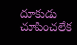దూకుడు చూపించలేక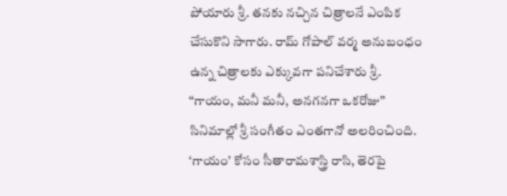పోయారు శ్రీ. తనకు నచ్చిన చిత్రాలనే ఎంపిక చేసుకొని సాగారు. రామ్ గోపాల్ వర్మ అనుబంధం ఉన్న చిత్రాలకు ఎక్కువగా పనిచేశారు శ్రీ. “గాయం, మనీ మనీ, అనగనగా ఒకరోజు” సినిమాల్లో శ్రీ సంగీతం ఎంతగానో అలరించింది. ‘గాయం’ కోసం సీతారామశాస్త్రి రాసి, తెరపై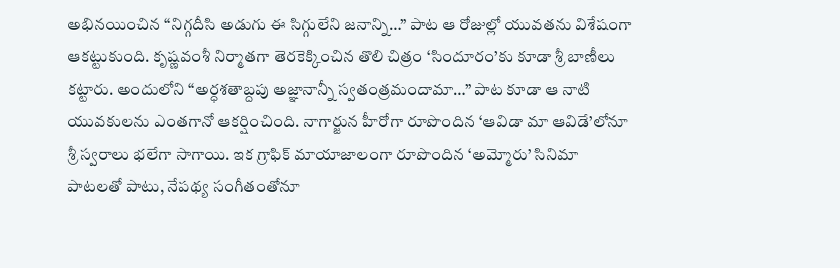అభినయించిన “నిగ్గదీసి అడుగు ఈ సిగ్గులేని జనాన్ని…” పాట ఆ రోజుల్లో యువతను విశేషంగా ఆకట్టుకుంది. కృష్ణవంశీ నిర్మాతగా తెరకెక్కించిన తొలి చిత్రం ‘సిందూరం’కు కూడా శ్రీ బాణీలు కట్టారు. అందులోని “అర్ధశతాబ్దపు అజ్ఞానాన్నీ స్వతంత్రమందామా…” పాట కూడా ఆ నాటి యువకులను ఎంతగానో ఆకర్షించింది. నాగార్జున హీరోగా రూపొందిన ‘ఆవిడా మా ఆవిడే’లోనూ శ్రీ స్వరాలు భలేగా సాగాయి. ఇక గ్రాఫిక్ మాయాజాలంగా రూపొందిన ‘అమ్మోరు’ సినిమా పాటలతో పాటు, నేపథ్య సంగీతంతోనూ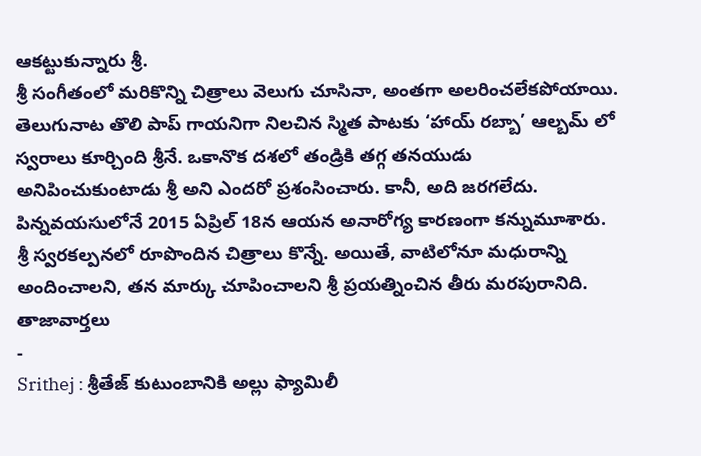ఆకట్టుకున్నారు శ్రీ.
శ్రీ సంగీతంలో మరికొన్ని చిత్రాలు వెలుగు చూసినా, అంతగా అలరించలేకపోయాయి. తెలుగునాట తొలి పాప్ గాయనిగా నిలచిన స్మిత పాటకు ‘హాయ్ రబ్బా’ ఆల్బమ్ లో స్వరాలు కూర్చింది శ్రీనే. ఒకానొక దశలో తండ్రికి తగ్గ తనయుడు అనిపించుకుంటాడు శ్రీ అని ఎందరో ప్రశంసించారు. కానీ, అది జరగలేదు. పిన్నవయసులోనే 2015 ఏప్రిల్ 18న ఆయన అనారోగ్య కారణంగా కన్నుమూశారు. శ్రీ స్వరకల్పనలో రూపొందిన చిత్రాలు కొన్నే. అయితే, వాటిలోనూ మధురాన్ని అందించాలని, తన మార్కు చూపించాలని శ్రీ ప్రయత్నించిన తీరు మరపురానిది.
తాజావార్తలు
-
Srithej : శ్రీతేజ్ కుటుంబానికి అల్లు ఫ్యామిలీ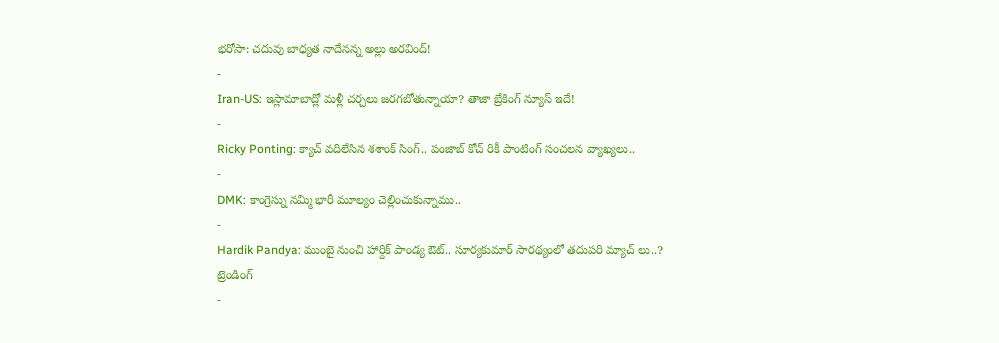భరోసా: చదువు బాధ్యత నాదేనన్న అల్లు అరవింద్!
-
Iran-US: ఇస్లామాబాద్లో మళ్లీ చర్చలు జరగబోతున్నాయా? తాజా బ్రేకింగ్ న్యూస్ ఇదే!
-
Ricky Ponting: క్యాచ్ వదిలేసిన శశాంక్ సింగ్.. పంజాబ్ కోచ్ రికీ పాంటింగ్ సంచలన వ్యాఖ్యలు..
-
DMK: కాంగ్రెస్ను నమ్మి భారీ మూల్యం చెల్లించుకున్నాము..
-
Hardik Pandya: ముంబై నుంచి హార్దిక్ పాండ్య ఔట్.. సూర్యకుమార్ సారథ్యంలో తదుపరి మ్యాచ్ లు..?
ట్రెండింగ్
-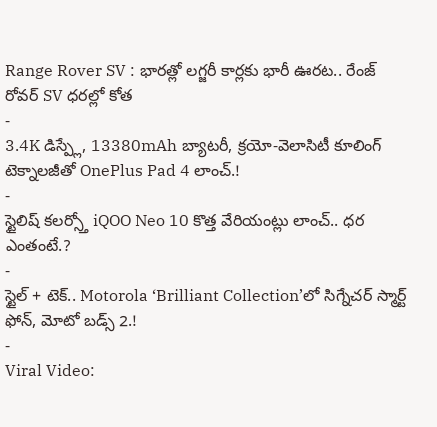Range Rover SV : భారత్లో లగ్జరీ కార్లకు భారీ ఊరట.. రేంజ్ రోవర్ SV ధరల్లో కోత
-
3.4K డిస్ప్లే, 13380mAh బ్యాటరీ, క్రయో-వెలాసిటీ కూలింగ్ టెక్నాలజీతో OnePlus Pad 4 లాంచ్.!
-
స్టైలిష్ కలర్స్తో iQOO Neo 10 కొత్త వేరియంట్లు లాంచ్.. ధర ఎంతంటే.?
-
స్టైల్ + టెక్.. Motorola ‘Brilliant Collection’లో సిగ్నేచర్ స్మార్ట్ ఫోన్, మోటో బడ్స్ 2.!
-
Viral Video: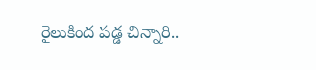రైలుకింద పడ్డ చిన్నారి..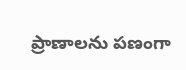ప్రాణాలను పణంగా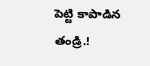పెట్టి కాపాడిన తండ్రి.!